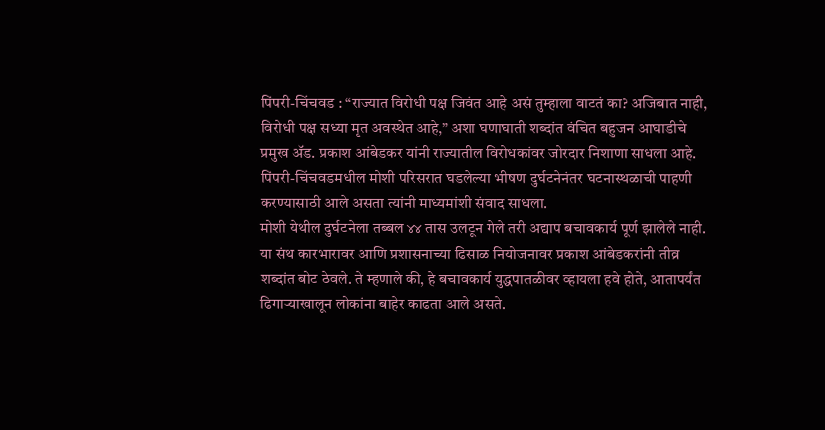पिंपरी-चिंचवड : “राज्यात विरोधी पक्ष जिवंत आहे असं तुम्हाला वाटतं का? अजिबात नाही, विरोधी पक्ष सध्या मृत अवस्थेत आहे,” अशा घणाघाती शब्दांत वंचित बहुजन आघाडीचे प्रमुख ॲड. प्रकाश आंबेडकर यांनी राज्यातील विरोधकांवर जोरदार निशाणा साधला आहे. पिंपरी-चिंचवडमधील मोशी परिसरात घडलेल्या भीषण दुर्घटनेनंतर घटनास्थळाची पाहणी करण्यासाठी आले असता त्यांनी माध्यमांशी संवाद साधला.
मोशी येथील दुर्घटनेला तब्बल ४४ तास उलटून गेले तरी अद्याप बचावकार्य पूर्ण झालेले नाही. या संथ कारभारावर आणि प्रशासनाच्या ढिसाळ नियोजनावर प्रकाश आंबेडकरांनी तीव्र शब्दांत बोट ठेवले. ते म्हणाले की, हे बचावकार्य युद्धपातळीवर व्हायला हवे होते, आतापर्यंत ढिगाऱ्याखालून लोकांना बाहेर काढता आले असते.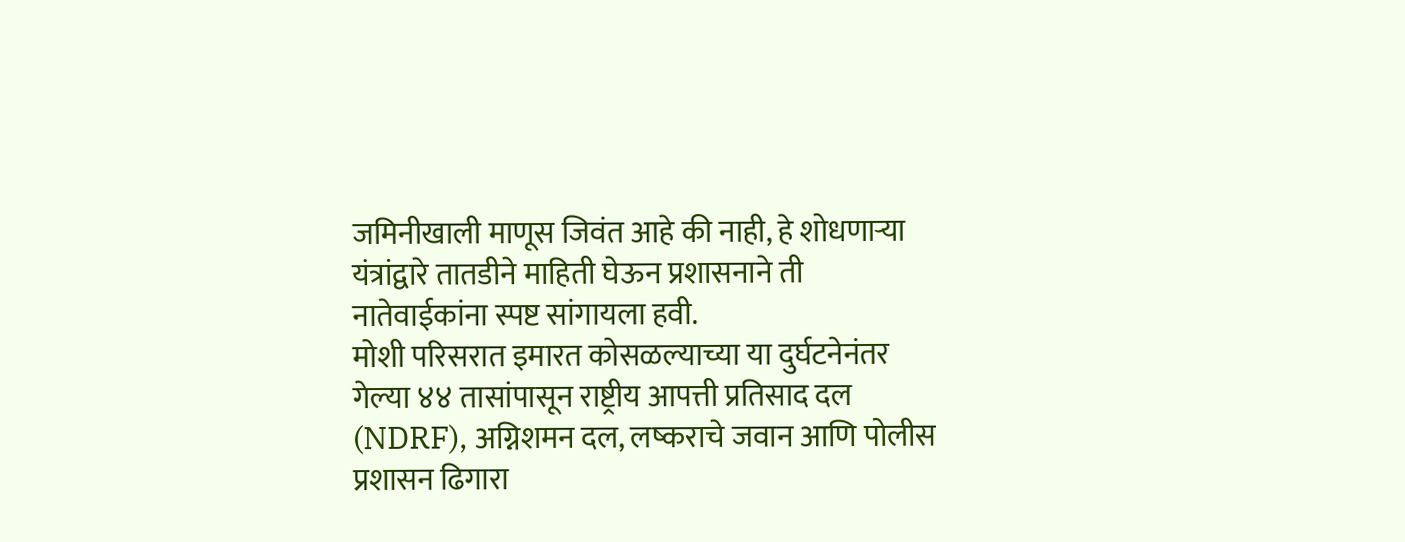जमिनीखाली माणूस जिवंत आहे की नाही, हे शोधणाऱ्या यंत्रांद्वारे तातडीने माहिती घेऊन प्रशासनाने ती नातेवाईकांना स्पष्ट सांगायला हवी.
मोशी परिसरात इमारत कोसळल्याच्या या दुर्घटनेनंतर गेल्या ४४ तासांपासून राष्ट्रीय आपत्ती प्रतिसाद दल (NDRF), अग्निशमन दल, लष्कराचे जवान आणि पोलीस प्रशासन ढिगारा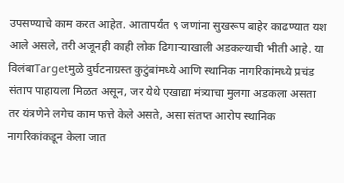उपसण्याचे काम करत आहेत. आतापर्यंत ९ जणांना सुखरूप बाहेर काढण्यात यश आले असले, तरी अजूनही काही लोक ढिगाऱ्याखाली अडकल्याची भीती आहे. या विलंबाTargetमुळे दुर्घटनाग्रस्त कुटुंबांमध्ये आणि स्थानिक नागरिकांमध्ये प्रचंड संताप पाहायला मिळत असून, जर येथे एखाद्या मंत्र्याचा मुलगा अडकला असता तर यंत्रणेने लगेच काम फत्ते केले असते, असा संतप्त आरोप स्थानिक नागरिकांकडून केला जात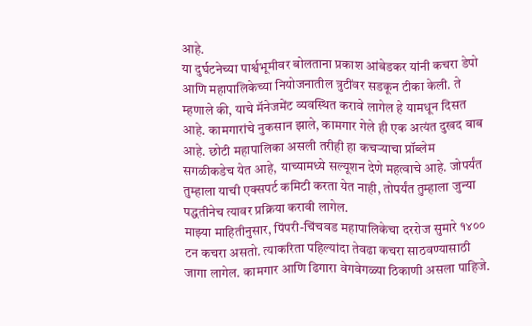आहे.
या दुर्घटनेच्या पार्श्वभूमीवर बोलताना प्रकाश आंबेडकर यांनी कचरा डेपो आणि महापालिकेच्या नियोजनातील त्रुटींवर सडकून टीका केली. ते म्हणाले की, याचे मॅनेजमेंट व्यवस्थित करावे लागेल हे यामधून दिसत आहे. कामगारांचे नुकसान झाले, कामगार गेले ही एक अत्यंत दुखद बाब आहे. छोटी महापालिका असली तरीही हा कचऱ्याचा प्रॉब्लेम सगळीकडेच येत आहे, याच्यामध्ये सल्यूशन देणे महत्वाचे आहे. जोपर्यंत तुम्हाला याची एक्सपर्ट कमिटी करता येत नाही, तोपर्यंत तुम्हाला जुन्या पद्धतीनेच त्यावर प्रक्रिया करावी लागेल.
माझ्या माहितीनुसार, पिंपरी-चिंचवड महापालिकेचा दररोज सुमारे १४०० टन कचरा असतो. त्याकरिता पहिल्यांदा तेवढा कचरा साठवण्यासाठी जागा लागेल. कामगार आणि ढिगारा वेगवेगळ्या ठिकाणी असला पाहिजे.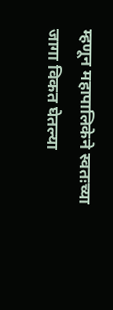म्हणून महापालिकेने स्वतःच्या जागा विकत घेतल्या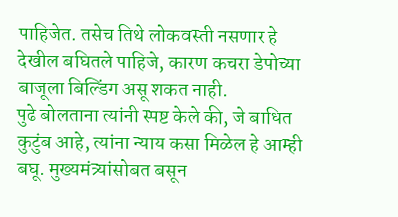पाहिजेत. तसेच तिथे लोकवस्ती नसणार हे देखील बघितले पाहिजे, कारण कचरा डेपोच्या बाजूला बिल्डिंग असू शकत नाही.
पुढे बोलताना त्यांनी स्पष्ट केले की, जे बाधित कुटुंब आहे, त्यांना न्याय कसा मिळेल हे आम्ही बघू. मुख्यमंत्र्यांसोबत बसून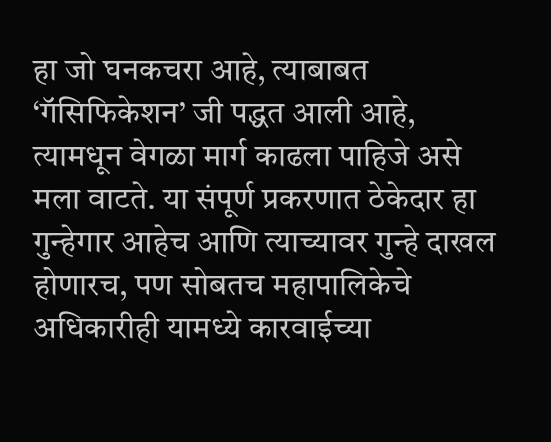हा जो घनकचरा आहे, त्याबाबत ‘गॅसिफिकेशन’ जी पद्धत आली आहे, त्यामधून वेगळा मार्ग काढला पाहिजे असे मला वाटते. या संपूर्ण प्रकरणात ठेकेदार हा गुन्हेगार आहेच आणि त्याच्यावर गुन्हे दाखल होणारच, पण सोबतच महापालिकेचे अधिकारीही यामध्ये कारवाईच्या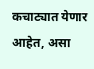कचाट्यात येणार आहेत, असा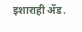इशाराही ॲड.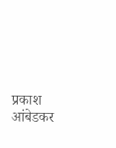प्रकाश आंबेडकर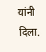यांनी दिला.